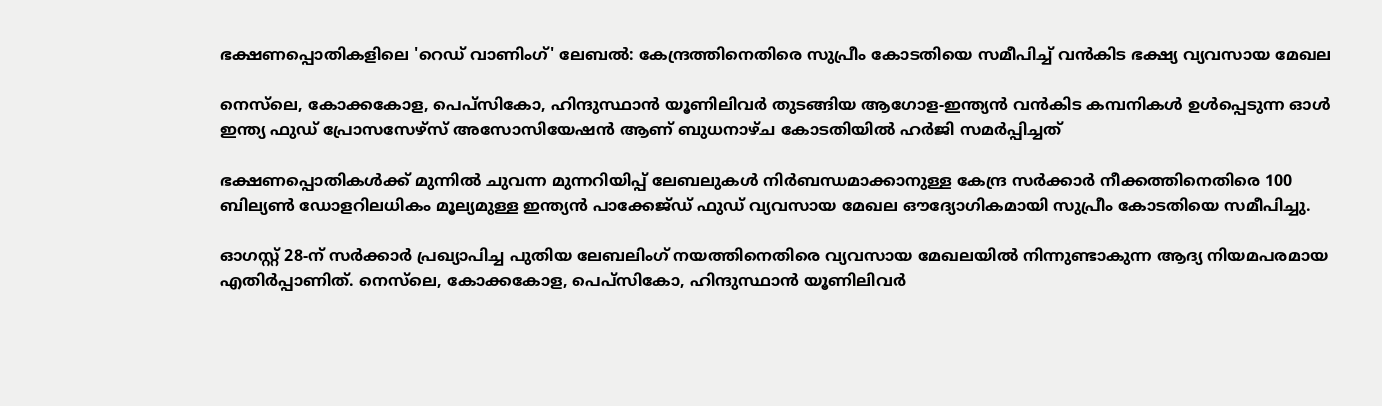ഭക്ഷണപ്പൊതികളിലെ 'റെഡ് വാണിംഗ്' ലേബൽ: കേന്ദ്രത്തിനെതിരെ സുപ്രീം കോടതിയെ സമീപിച്ച് വൻകിട ഭക്ഷ്യ വ്യവസായ മേഖല

നെസ്‌ലെ, കോക്കകോള, പെപ്‌സികോ, ഹിന്ദുസ്ഥാൻ യൂണിലിവർ തുടങ്ങിയ ആഗോള-ഇന്ത്യൻ വൻകിട കമ്പനികൾ ഉൾപ്പെടുന്ന ഓൾ ഇന്ത്യ ഫുഡ് പ്രോസസേഴ്സ് അസോസിയേഷൻ ആണ് ബുധനാഴ്ച കോടതിയിൽ ഹർജി സമർപ്പിച്ചത്

ഭക്ഷണപ്പൊതികൾക്ക് മുന്നിൽ ചുവന്ന മുന്നറിയിപ്പ് ലേബലുകൾ നിർബന്ധമാക്കാനുള്ള കേന്ദ്ര സർക്കാർ നീക്കത്തിനെതിരെ 100 ബില്യൺ ഡോളറിലധികം മൂല്യമുള്ള ഇന്ത്യൻ പാക്കേജ്ഡ് ഫുഡ് വ്യവസായ മേഖല ഔദ്യോഗികമായി സുപ്രീം കോടതിയെ സമീപിച്ചു.

ഓഗസ്റ്റ് 28-ന് സർക്കാർ പ്രഖ്യാപിച്ച പുതിയ ലേബലിംഗ് നയത്തിനെതിരെ വ്യവസായ മേഖലയിൽ നിന്നുണ്ടാകുന്ന ആദ്യ നിയമപരമായ എതിർപ്പാണിത്. നെസ്‌ലെ, കോക്കകോള, പെപ്‌സികോ, ഹിന്ദുസ്ഥാൻ യൂണിലിവർ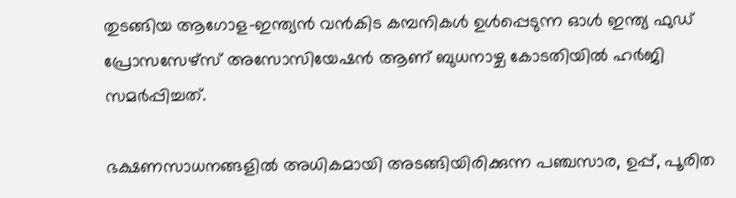തുടങ്ങിയ ആഗോള-ഇന്ത്യൻ വൻകിട കമ്പനികൾ ഉൾപ്പെടുന്ന ഓൾ ഇന്ത്യ ഫുഡ് പ്രോസസേഴ്സ് അസോസിയേഷൻ ആണ് ബുധനാഴ്ച കോടതിയിൽ ഹർജി സമർപ്പിച്ചത്.

ഭക്ഷണസാധനങ്ങളിൽ അധികമായി അടങ്ങിയിരിക്കുന്ന പഞ്ചസാര, ഉപ്പ്, പൂരിത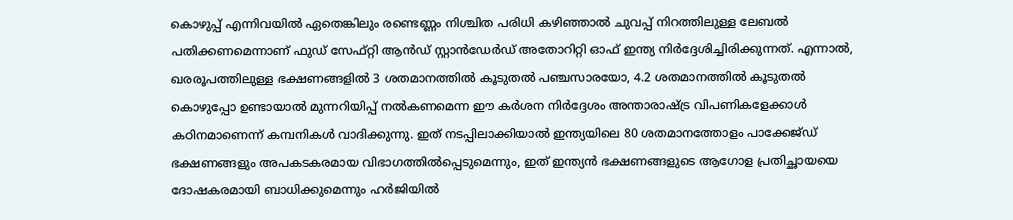കൊഴുപ്പ് എന്നിവയിൽ ഏതെങ്കിലും രണ്ടെണ്ണം നിശ്ചിത പരിധി കഴിഞ്ഞാൽ ചുവപ്പ് നിറത്തിലുള്ള ലേബൽ പതിക്കണമെന്നാണ് ഫുഡ് സേഫ്റ്റി ആൻഡ് സ്റ്റാൻഡേർഡ് അതോറിറ്റി ഓഫ് ഇന്ത്യ നിർദ്ദേശിച്ചിരിക്കുന്നത്. എന്നാൽ, ഖരരൂപത്തിലുള്ള ഭക്ഷണങ്ങളിൽ 3 ശതമാനത്തിൽ കൂടുതൽ പഞ്ചസാരയോ, 4.2 ശതമാനത്തിൽ കൂടുതൽ കൊഴുപ്പോ ഉണ്ടായാൽ മുന്നറിയിപ്പ് നൽകണമെന്ന ഈ കർശന നിർദ്ദേശം അന്താരാഷ്ട്ര വിപണികളേക്കാൾ കഠിനമാണെന്ന് കമ്പനികൾ വാദിക്കുന്നു. ഇത് നടപ്പിലാക്കിയാൽ ഇന്ത്യയിലെ 80 ശതമാനത്തോളം പാക്കേജ്ഡ് ഭക്ഷണങ്ങളും അപകടകരമായ വിഭാഗത്തിൽപ്പെടുമെന്നും, ഇത് ഇന്ത്യൻ ഭക്ഷണങ്ങളുടെ ആഗോള പ്രതിച്ഛായയെ ദോഷകരമായി ബാധിക്കുമെന്നും ഹർജിയിൽ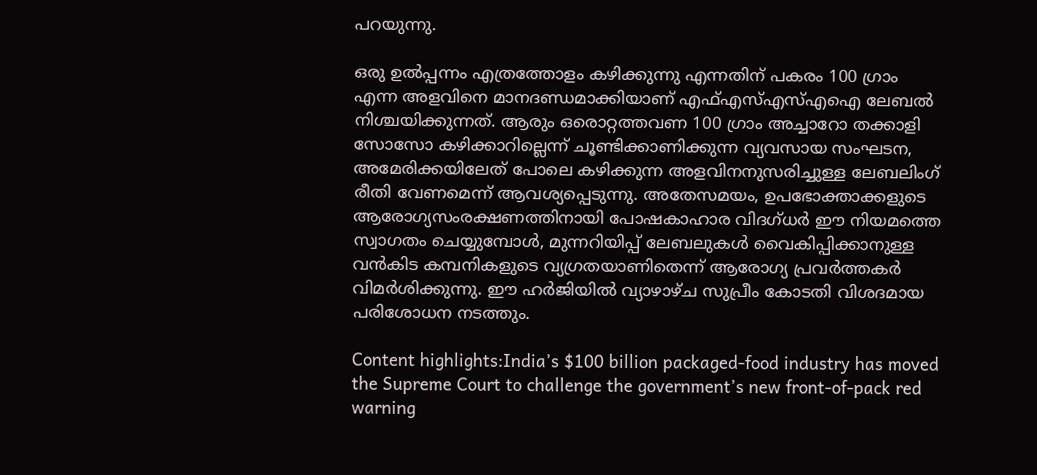പറയുന്നു.

ഒരു ഉൽപ്പന്നം എത്രത്തോളം കഴിക്കുന്നു എന്നതിന് പകരം 100 ഗ്രാം എന്ന അളവിനെ മാനദണ്ഡമാക്കിയാണ് എഫ്എസ്എസ്എഐ ലേബൽ നിശ്ചയിക്കുന്നത്. ആരും ഒരൊറ്റത്തവണ 100 ഗ്രാം അച്ചാറോ തക്കാളി സോസോ കഴിക്കാറില്ലെന്ന് ചൂണ്ടിക്കാണിക്കുന്ന വ്യവസായ സംഘടന, അമേരിക്കയിലേത് പോലെ കഴിക്കുന്ന അളവിനനുസരിച്ചുള്ള ലേബലിംഗ് രീതി വേണമെന്ന് ആവശ്യപ്പെടുന്നു. അതേസമയം, ഉപഭോക്താക്കളുടെ ആരോഗ്യസംരക്ഷണത്തിനായി പോഷകാഹാര വിദഗ്ധർ ഈ നിയമത്തെ സ്വാഗതം ചെയ്യുമ്പോൾ, മുന്നറിയിപ്പ് ലേബലുകൾ വൈകിപ്പിക്കാനുള്ള വൻകിട കമ്പനികളുടെ വ്യഗ്രതയാണിതെന്ന് ആരോഗ്യ പ്രവർത്തകർ വിമർശിക്കുന്നു. ഈ ഹർജിയിൽ വ്യാഴാഴ്ച സുപ്രീം കോടതി വിശദമായ പരിശോധന നടത്തും.

Content highlights:India’s $100 billion packaged-food industry has moved the Supreme Court to challenge the government’s new front-of-pack red warning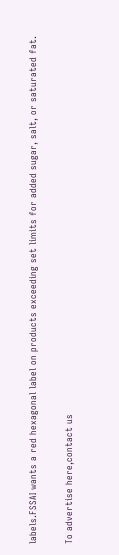labels.FSSAI wants a red hexagonal label on products exceeding set limits for added sugar, salt, or saturated fat.

To advertise here,contact us